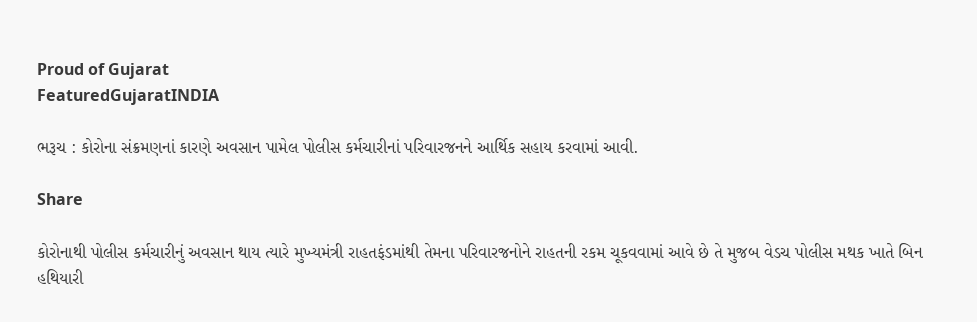Proud of Gujarat
FeaturedGujaratINDIA

ભરૂચ : કોરોના સંક્રમણનાં કારણે અવસાન પામેલ પોલીસ કર્મચારીનાં પરિવારજનને આર્થિક સહાય કરવામાં આવી.

Share

કોરોનાથી પોલીસ કર્મચારીનું અવસાન થાય ત્યારે મુખ્યમંત્રી રાહતફંડમાંથી તેમના પરિવારજનોને રાહતની રકમ ચૂકવવામાં આવે છે તે મુજબ વેડચ પોલીસ મથક ખાતે બિન હથિયારી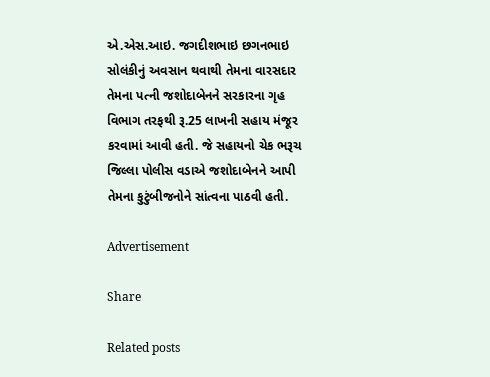એ.એસ.આઇ. જગદીશભાઇ છગનભાઇ સોલંકીનું અવસાન થવાથી તેમના વારસદાર તેમના પત્ની જશોદાબેનને સરકારના ગૃહ વિભાગ તરફથી રૂ.25 લાખની સહાય મંજૂર કરવામાં આવી હતી. જે સહાયનો ચેક ભરૂચ જિલ્લા પોલીસ વડાએ જશોદાબેનને આપી તેમના કુટુંબીજનોને સાંત્વના પાઠવી હતી.

Advertisement

Share

Related posts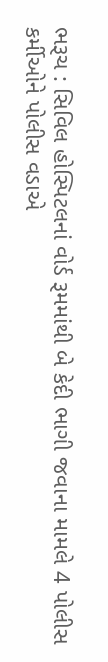ભરૂચ : સિવિલ હોસ્પિટલનાં વોર્ડ રૂમમાંથી બે કેદી ભાગી જવાના મામલે 4 પોલીસ કર્મીઓને પોલીસ વડાએ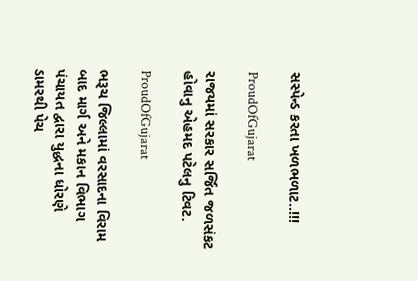સસ્પેન્ડ કરતા ખળભળાટ..!!!

ProudOfGujarat

રાજયમાં સરકાર સર્જિત જળસંકટ હોવાનુ એહમદ પટેલનુ ટિવટ.

ProudOfGujarat

ભરૂચ જિલ્લામાં વરસાદના વિરામ બાદ માર્ગ અને મકાન વિભાગ પંચાયત દ્વારા યુદ્ધના ધોરણે ડામરથી પેચ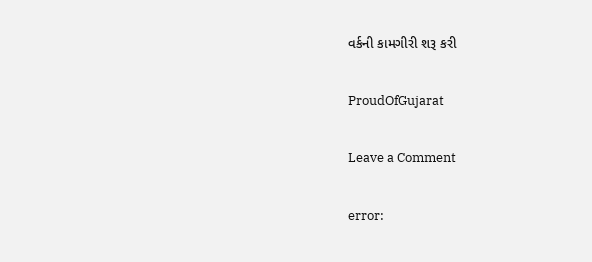વર્કની કામગીરી શરૂ કરી

ProudOfGujarat

Leave a Comment

error: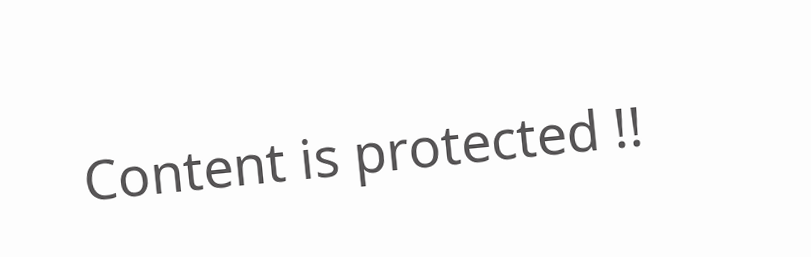Content is protected !!